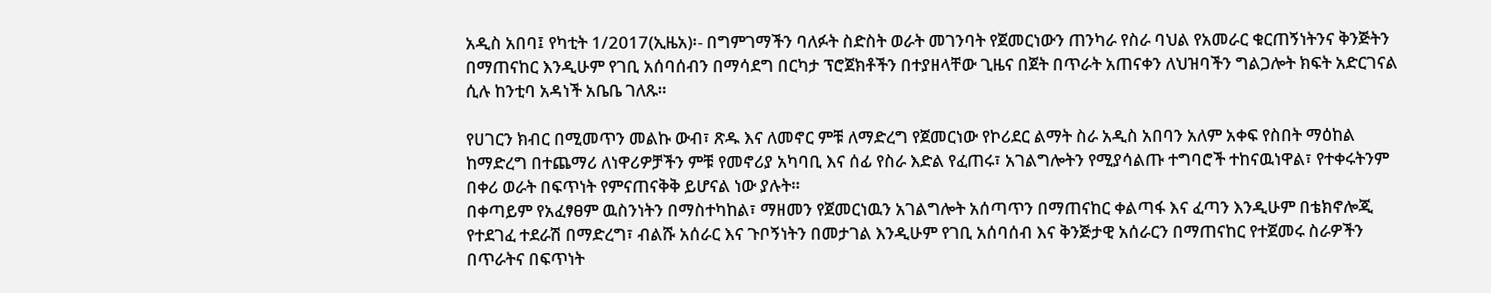አዲስ አበባ፤ የካቲት 1/2017(ኢዜአ)፡- በግምገማችን ባለፉት ስድስት ወራት መገንባት የጀመርነውን ጠንካራ የስራ ባህል የአመራር ቁርጠኝነትንና ቅንጅትን በማጠናከር እንዲሁም የገቢ አሰባሰብን በማሳደግ በርካታ ፕሮጀክቶችን በተያዘላቸው ጊዜና በጀት በጥራት አጠናቀን ለህዝባችን ግልጋሎት ክፍት አድርገናል ሲሉ ከንቲባ አዳነች አቤቤ ገለጹ።

የሀገርን ክብር በሚመጥን መልኩ ውብ፣ ጽዱ እና ለመኖር ምቹ ለማድረግ የጀመርነው የኮሪደር ልማት ስራ አዲስ አበባን አለም አቀፍ የስበት ማዕከል ከማድረግ በተጨማሪ ለነዋሪዎቻችን ምቹ የመኖሪያ አካባቢ እና ሰፊ የስራ እድል የፈጠሩ፣ አገልግሎትን የሚያሳልጡ ተግባሮች ተከናዉነዋል፣ የተቀሩትንም በቀሪ ወራት በፍጥነት የምናጠናቅቅ ይሆናል ነው ያሉት።
በቀጣይም የአፈፃፀም ዉስንነትን በማስተካከል፣ ማዘመን የጀመርነዉን አገልግሎት አሰጣጥን በማጠናከር ቀልጣፋ እና ፈጣን እንዲሁም በቴክኖሎጂ የተደገፈ ተደራሽ በማድረግ፣ ብልሹ አሰራር እና ጉቦኝነትን በመታገል እንዲሁም የገቢ አሰባሰብ እና ቅንጅታዊ አሰራርን በማጠናከር የተጀመሩ ስራዎችን በጥራትና በፍጥነት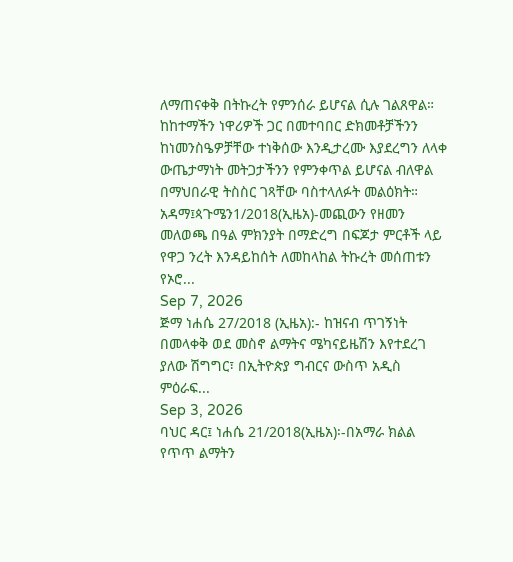ለማጠናቀቅ በትኩረት የምንሰራ ይሆናል ሲሉ ገልጸዋል።
ከከተማችን ነዋሪዎች ጋር በመተባበር ድክመቶቻችንን ከነመንስዔዎቻቸው ተነቅሰው እንዲታረሙ እያደረግን ለላቀ ውጤታማነት መትጋታችንን የምንቀጥል ይሆናል ብለዋል በማህበራዊ ትስስር ገጻቸው ባስተላለፉት መልዕክት።
አዳማ፤ጳጉሜን1/2018(ኢዜአ)-መጪውን የዘመን መለወጫ በዓል ምክንያት በማድረግ በፍጆታ ምርቶች ላይ የዋጋ ንረት እንዳይከሰት ለመከላከል ትኩረት መሰጠቱን የኦሮ...
Sep 7, 2026
ጅማ ነሐሴ 27/2018 (ኢዜአ):- ከዝናብ ጥገኝነት በመላቀቅ ወደ መስኖ ልማትና ሜካናይዜሽን እየተደረገ ያለው ሽግግር፣ በኢትዮጵያ ግብርና ውስጥ አዲስ ምዕራፍ...
Sep 3, 2026
ባህር ዳር፤ ነሐሴ 21/2018(ኢዜአ)፡-በአማራ ክልል የጥጥ ልማትን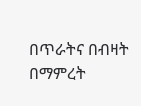በጥራትና በብዛት በማምረት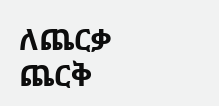ለጨርቃ ጨርቅ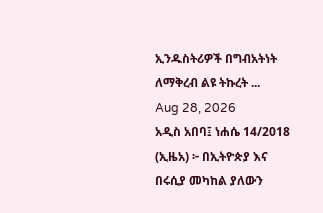ኢንዱስትሪዎች በግብአትነት ለማቅረብ ልዩ ትኩረት ...
Aug 28, 2026
አዲስ አበባ፤ ነሐሴ 14/2018 (ኢዜአ) ፦ በኢትዮጵያ እና በሩሲያ መካከል ያለውን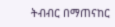ትብብር በማጠናከር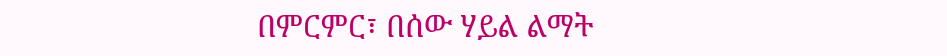በምርምር፣ በሰው ሃይል ልማት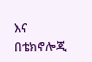እና በቴክኖሎጂ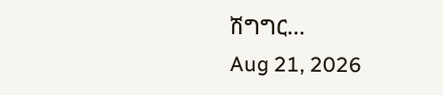ሽግግር...
Aug 21, 2026